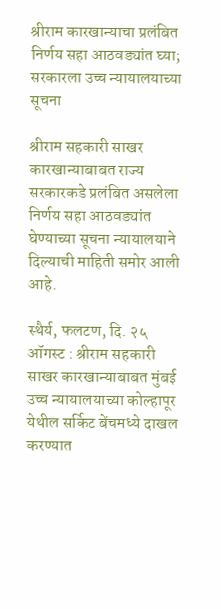श्रीराम कारखान्याचा प्रलंबित निर्णय सहा आठवड्यांत घ्या; सरकारला उच्च न्यायालयाच्या सूचना

श्रीराम सहकारी साखर कारखान्याबाबत राज्य सरकारकडे प्रलंबित असलेला निर्णय सहा आठवड्यांत घेण्याच्या सूचना न्यायालयाने दिल्याची माहिती समोर आली आहे.

स्थैर्य, फलटण, दि. २५ ऑगस्ट : श्रीराम सहकारी साखर कारखान्याबाबत मुंबई उच्च न्यायालयाच्या कोल्हापूर येथील सर्किट बेंचमध्ये दाखल करण्यात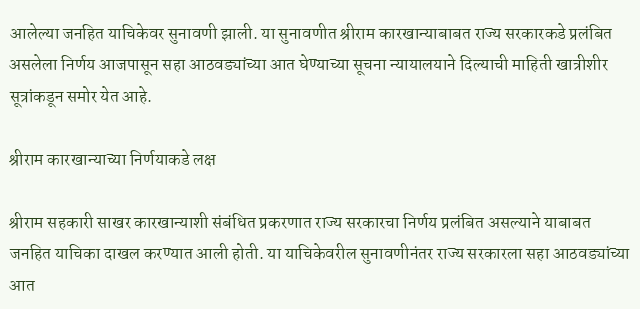आलेल्या जनहित याचिकेवर सुनावणी झाली. या सुनावणीत श्रीराम कारखान्याबाबत राज्य सरकारकडे प्रलंबित असलेला निर्णय आजपासून सहा आठवड्यांच्या आत घेण्याच्या सूचना न्यायालयाने दिल्याची माहिती खात्रीशीर सूत्रांकडून समोर येत आहे.

श्रीराम कारखान्याच्या निर्णयाकडे लक्ष

श्रीराम सहकारी साखर कारखान्याशी संबंधित प्रकरणात राज्य सरकारचा निर्णय प्रलंबित असल्याने याबाबत जनहित याचिका दाखल करण्यात आली होती. या याचिकेवरील सुनावणीनंतर राज्य सरकारला सहा आठवड्यांच्या आत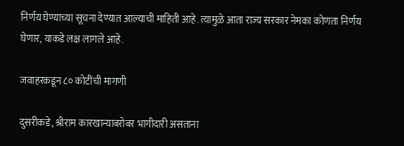निर्णय घेण्याच्या सूचना देण्यात आल्याची माहिती आहे. त्यामुळे आता राज्य सरकार नेमका कोणता निर्णय घेणार, याकडे लक्ष लागले आहे.

जवाहरकडून ८० कोटींची मागणी

दुसरीकडे, श्रीराम कारखान्याबरोबर भागीदारी असताना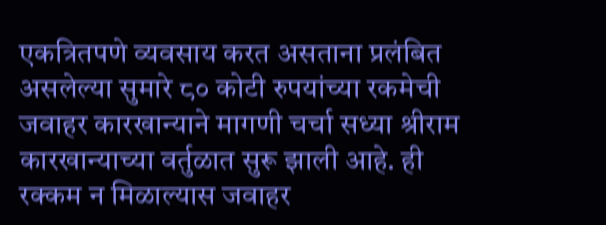एकत्रितपणे व्यवसाय करत असताना प्रलंबित असलेल्या सुमारे ८० कोटी रुपयांच्या रकमेची जवाहर कारखान्याने मागणी चर्चा सध्या श्रीराम कारखान्याच्या वर्तुळात सुरू झाली आहे. ही रक्कम न मिळाल्यास जवाहर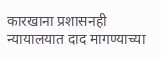कारखाना प्रशासनही न्यायालयात दाद मागण्याच्या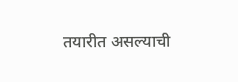तयारीत असल्याची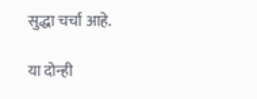सुद्धा चर्चा आहे.

या दोन्ही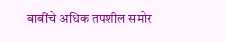बाबींचे अधिक तपशील समोर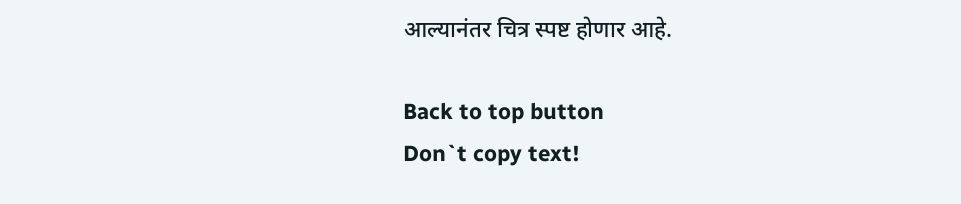आल्यानंतर चित्र स्पष्ट होणार आहे.

Back to top button
Don`t copy text!